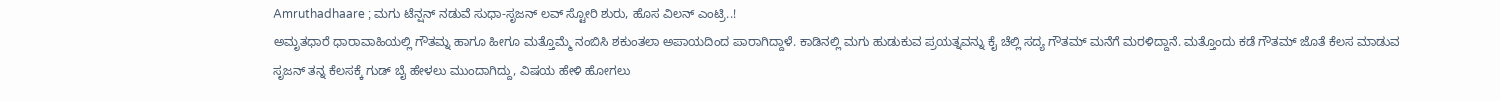Amruthadhaare ; ಮಗು ಟೆನ್ಷನ್ ನಡುವೆ ಸುಧಾ-ಸೃಜನ್ ಲವ್ ಸ್ಟೋರಿ ಶುರು, ಹೊಸ ವಿಲನ್ ಎಂಟ್ರಿ..!
ಅಮೃತಧಾರೆ ಧಾರಾವಾಹಿಯಲ್ಲಿ ಗೌತಮ್ನ ಹಾಗೂ ಹೀಗೂ ಮತ್ತೊಮ್ಮೆ ನಂಬಿಸಿ ಶಕುಂತಲಾ ಅಪಾಯದಿಂದ ಪಾರಾಗಿದ್ದಾಳೆ. ಕಾಡಿನಲ್ಲಿ ಮಗು ಹುಡುಕುವ ಪ್ರಯತ್ನವನ್ನು ಕೈ ಚೆಲ್ಲಿ ಸದ್ಯ ಗೌತಮ್ ಮನೆಗೆ ಮರಳಿದ್ದಾನೆ. ಮತ್ತೊಂದು ಕಡೆ ಗೌತಮ್ ಜೊತೆ ಕೆಲಸ ಮಾಡುವ ಸೃಜನ್ ತನ್ನ ಕೆಲಸಕ್ಕೆ ಗುಡ್ ಬೈ ಹೇಳಲು ಮುಂದಾಗಿದ್ದು, ವಿಷಯ ಹೇಳಿ ಹೋಗಲು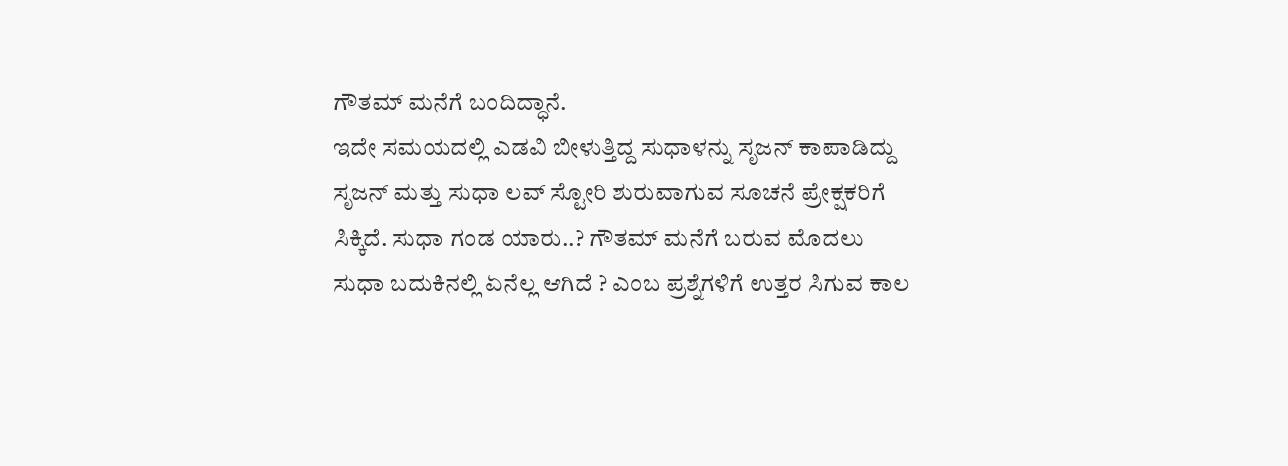ಗೌತಮ್ ಮನೆಗೆ ಬಂದಿದ್ಧಾನೆ.
ಇದೇ ಸಮಯದಲ್ಲಿ ಎಡವಿ ಬೀಳುತ್ತಿದ್ದ ಸುಧಾಳನ್ನು ಸೃಜನ್ ಕಾಪಾಡಿದ್ದು ಸೃಜನ್ ಮತ್ತು ಸುಧಾ ಲವ್ ಸ್ಟೋರಿ ಶುರುವಾಗುವ ಸೂಚನೆ ಪ್ರೇಕ್ಷಕರಿಗೆ ಸಿಕ್ಕಿದೆ. ಸುಧಾ ಗಂಡ ಯಾರು..? ಗೌತಮ್ ಮನೆಗೆ ಬರುವ ಮೊದಲು ಸುಧಾ ಬದುಕಿನಲ್ಲಿ ಏನೆಲ್ಲ ಆಗಿದೆ ? ಎಂಬ ಪ್ರಶ್ನೆಗಳಿಗೆ ಉತ್ತರ ಸಿಗುವ ಕಾಲ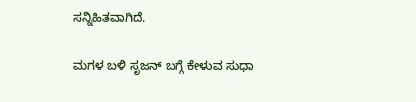ಸನ್ನಿಹಿತವಾಗಿದೆ.

ಮಗಳ ಬಳಿ ಸೃಜನ್ ಬಗ್ಗೆ ಕೇಳುವ ಸುಧಾ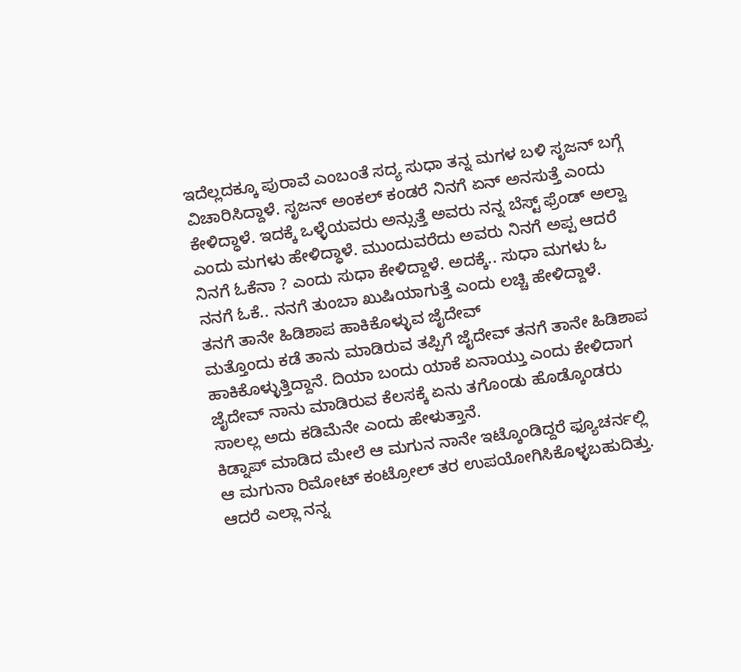ಇದೆಲ್ಲದಕ್ಕೂ ಪುರಾವೆ ಎಂಬಂತೆ ಸದ್ಯ ಸುಧಾ ತನ್ನ ಮಗಳ ಬಳಿ ಸೃಜನ್ ಬಗ್ಗೆ ವಿಚಾರಿಸಿದ್ದಾಳೆ. ಸೃಜನ್ ಅಂಕಲ್ ಕಂಡರೆ ನಿನಗೆ ಏನ್ ಅನಸುತ್ತೆ ಎಂದು ಕೇಳಿದ್ಧಾಳೆ. ಇದಕ್ಕೆ ಒಳ್ಳೆಯವರು ಅನ್ಸುತ್ತೆ ಅವರು ನನ್ನ ಬೆಸ್ಟ್ ಫ್ರೆಂಡ್ ಅಲ್ವಾ ಎಂದು ಮಗಳು ಹೇಳಿದ್ಧಾಳೆ. ಮುಂದುವರೆದು ಅವರು ನಿನಗೆ ಅಪ್ಪ ಆದರೆ ನಿನಗೆ ಓಕೆನಾ ? ಎಂದು ಸುಧಾ ಕೇಳಿದ್ದಾಳೆ. ಅದಕ್ಕೆ.. ಸುಧಾ ಮಗಳು ಓ ನನಗೆ ಓಕೆ.. ನನಗೆ ತುಂಬಾ ಖುಷಿಯಾಗುತ್ತೆ ಎಂದು ಲಚ್ಚಿ ಹೇಳಿದ್ದಾಳೆ.
ತನಗೆ ತಾನೇ ಹಿಡಿಶಾಪ ಹಾಕಿಕೊಳ್ಳುವ ಜೈದೇವ್
ಮತ್ತೊಂದು ಕಡೆ ತಾನು ಮಾಡಿರುವ ತಪ್ಪಿಗೆ ಜೈದೇವ್ ತನಗೆ ತಾನೇ ಹಿಡಿಶಾಪ ಹಾಕಿಕೊಳ್ಳುತ್ತಿದ್ದಾನೆ. ದಿಯಾ ಬಂದು ಯಾಕೆ ಏನಾಯ್ತು ಎಂದು ಕೇಳಿದಾಗ ಜೈದೇವ್ ನಾನು ಮಾಡಿರುವ ಕೆಲಸಕ್ಕೆ ಏನು ತಗೊಂಡು ಹೊಡ್ಕೊಂಡರು ಸಾಲಲ್ಲ ಅದು ಕಡಿಮೆನೇ ಎಂದು ಹೇಳುತ್ತಾನೆ.
ಕಿಡ್ನಾಪ್ ಮಾಡಿದ ಮೇಲೆ ಆ ಮಗುನ ನಾನೇ ಇಟ್ಕೊಂಡಿದ್ದರೆ ಫ್ಯೂಚರ್ನಲ್ಲಿ ಆ ಮಗುನಾ ರಿಮೋಟ್ ಕಂಟ್ರೋಲ್ ತರ ಉಪಯೋಗಿಸಿಕೊಳ್ಳಬಹುದಿತ್ತು. ಆದರೆ ಎಲ್ಲಾ ನನ್ನ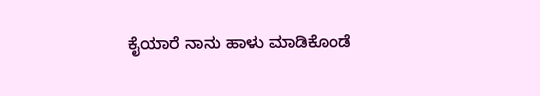ಕೈಯಾರೆ ನಾನು ಹಾಳು ಮಾಡಿಕೊಂಡೆ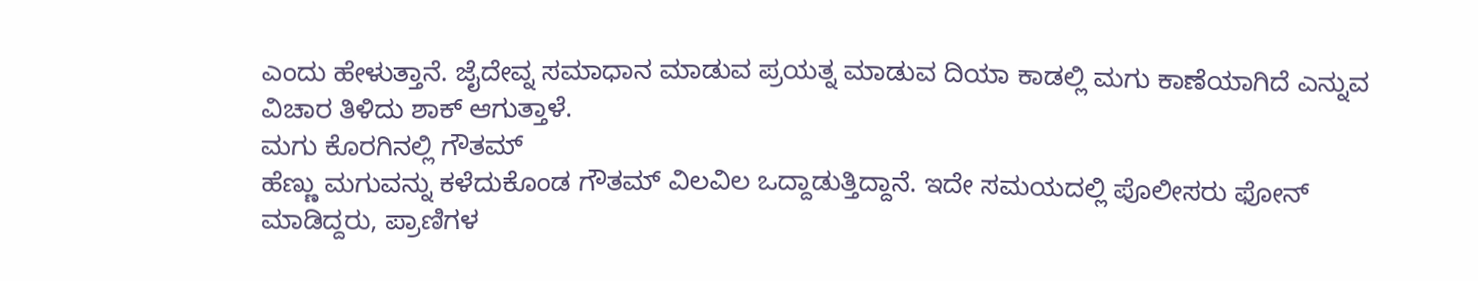ಎಂದು ಹೇಳುತ್ತಾನೆ. ಜೈದೇವ್ನ ಸಮಾಧಾನ ಮಾಡುವ ಪ್ರಯತ್ನ ಮಾಡುವ ದಿಯಾ ಕಾಡಲ್ಲಿ ಮಗು ಕಾಣೆಯಾಗಿದೆ ಎನ್ನುವ ವಿಚಾರ ತಿಳಿದು ಶಾಕ್ ಆಗುತ್ತಾಳೆ.
ಮಗು ಕೊರಗಿನಲ್ಲಿ ಗೌತಮ್
ಹೆಣ್ಣು ಮಗುವನ್ನು ಕಳೆದುಕೊಂಡ ಗೌತಮ್ ವಿಲವಿಲ ಒದ್ದಾಡುತ್ತಿದ್ದಾನೆ. ಇದೇ ಸಮಯದಲ್ಲಿ ಪೊಲೀಸರು ಫೋನ್ ಮಾಡಿದ್ದರು, ಪ್ರಾಣಿಗಳ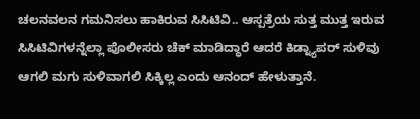ಚಲನವಲನ ಗಮನಿಸಲು ಹಾಕಿರುವ ಸಿಸಿಟಿವಿ.. ಆಸ್ಪತ್ರೆಯ ಸುತ್ತ ಮುತ್ತ ಇರುವ ಸಿಸಿಟಿವಿಗಳನ್ನೆಲ್ಲಾ ಪೊಲೀಸರು ಚೆಕ್ ಮಾಡಿದ್ಧಾರೆ ಆದರೆ ಕಿಡ್ನ್ಯಾಪರ್ ಸುಳಿವು ಆಗಲಿ ಮಗು ಸುಳಿವಾಗಲಿ ಸಿಕ್ಕಿಲ್ಲ ಎಂದು ಆನಂದ್ ಹೇಳುತ್ತಾನೆ.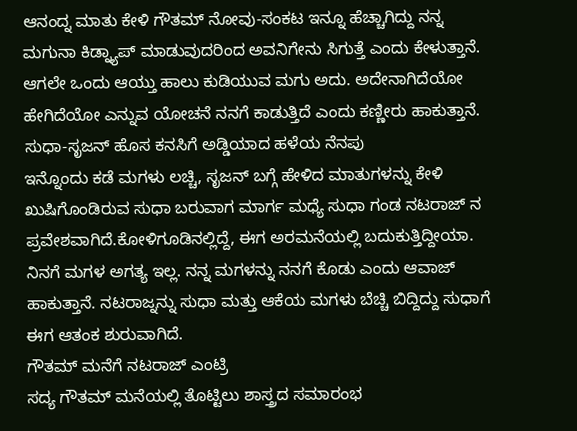ಆನಂದ್ನ ಮಾತು ಕೇಳಿ ಗೌತಮ್ ನೋವು-ಸಂಕಟ ಇನ್ನೂ ಹೆಚ್ಚಾಗಿದ್ದು ನನ್ನ ಮಗುನಾ ಕಿಡ್ನ್ಯಾಪ್ ಮಾಡುವುದರಿಂದ ಅವನಿಗೇನು ಸಿಗುತ್ತೆ ಎಂದು ಕೇಳುತ್ತಾನೆ. ಆಗಲೇ ಒಂದು ಆಯ್ತು ಹಾಲು ಕುಡಿಯುವ ಮಗು ಅದು. ಅದೇನಾಗಿದೆಯೋ ಹೇಗಿದೆಯೋ ಎನ್ನುವ ಯೋಚನೆ ನನಗೆ ಕಾಡುತ್ತಿದೆ ಎಂದು ಕಣ್ಣೀರು ಹಾಕುತ್ತಾನೆ.
ಸುಧಾ-ಸೃಜನ್ ಹೊಸ ಕನಸಿಗೆ ಅಡ್ಡಿಯಾದ ಹಳೆಯ ನೆನಪು
ಇನ್ನೊಂದು ಕಡೆ ಮಗಳು ಲಚ್ಚಿ, ಸೃಜನ್ ಬಗ್ಗೆ ಹೇಳಿದ ಮಾತುಗಳನ್ನು ಕೇಳಿ ಖುಷಿಗೊಂಡಿರುವ ಸುಧಾ ಬರುವಾಗ ಮಾರ್ಗ ಮಧ್ಯೆ ಸುಧಾ ಗಂಡ ನಟರಾಜ್ ನ ಪ್ರವೇಶವಾಗಿದೆ.ಕೋಳಿಗೂಡಿನಲ್ಲಿದ್ದೆ, ಈಗ ಅರಮನೆಯಲ್ಲಿ ಬದುಕುತ್ತಿದ್ದೀಯಾ. ನಿನಗೆ ಮಗಳ ಅಗತ್ಯ ಇಲ್ಲ. ನನ್ನ ಮಗಳನ್ನು ನನಗೆ ಕೊಡು ಎಂದು ಆವಾಜ್ ಹಾಕುತ್ತಾನೆ. ನಟರಾಜ್ನನ್ನು ಸುಧಾ ಮತ್ತು ಆಕೆಯ ಮಗಳು ಬೆಚ್ಚಿ ಬಿದ್ದಿದ್ದು ಸುಧಾಗೆ ಈಗ ಆತಂಕ ಶುರುವಾಗಿದೆ.
ಗೌತಮ್ ಮನೆಗೆ ನಟರಾಜ್ ಎಂಟ್ರಿ
ಸದ್ಯ ಗೌತಮ್ ಮನೆಯಲ್ಲಿ ತೊಟ್ಟಿಲು ಶಾಸ್ತ್ರದ ಸಮಾರಂಭ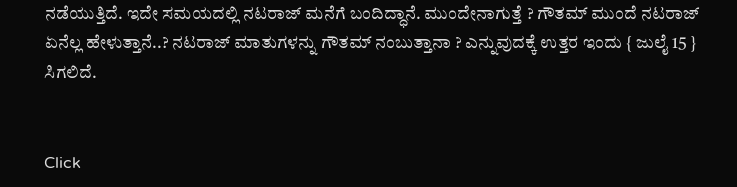ನಡೆಯುತ್ತಿದೆ. ಇದೇ ಸಮಯದಲ್ಲಿ ನಟರಾಜ್ ಮನೆಗೆ ಬಂದಿದ್ಧಾನೆ. ಮುಂದೇನಾಗುತ್ತೆ ? ಗೌತಮ್ ಮುಂದೆ ನಟರಾಜ್ ಏನೆಲ್ಲ ಹೇಳುತ್ತಾನೆ..? ನಟರಾಜ್ ಮಾತುಗಳನ್ನು ಗೌತಮ್ ನಂಬುತ್ತಾನಾ ? ಎನ್ನುವುದಕ್ಕೆ ಉತ್ತರ ಇಂದು { ಜುಲೈ 15 } ಸಿಗಲಿದೆ.


Click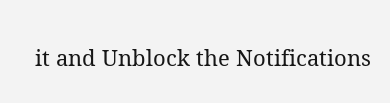it and Unblock the Notifications